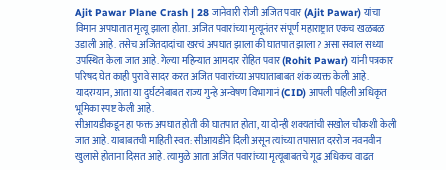Ajit Pawar Plane Crash | 28 जानेवारी रोजी अजित पवार (Ajit Pawar) यांचा विमान अपघातात मृत्यू झाला होता. अजित पवारांच्या मृत्यूनंतर संपूर्ण महाराष्ट्रात एकच खळबळ उडाली आहे. तसेच अजितदादांचा खरचं अपघात झाला की घातपात झाला? असा सवाल सध्या उपस्थित केला जात आहे. गेल्या महिन्यात आमदार रोहित पवार (Rohit Pawar) यांनी पत्रकार परिषद घेत काही पुरावे सादर करत अजित पवारांच्या अपघाताबाबत शंक व्यक्त केली आहे. यादरम्यान, आता या दुर्घटनेबाबत राज्य गुन्हे अन्वेषण विभागानं (CID) आपली पहिली अधिकृत भूमिका स्पष्ट केली आहे.
सीआयडीकडून हा फक्त अपघात होती की घातपात होता, या दोन्ही शक्यतांची सखोल चौकशी केली जात आहे. याबाबतची माहिती स्वत: सीआयडीने दिली असून त्यांच्या तपासात दररोज नवनवीन खुलासे होताना दिसत आहे. त्यामुळे आता अजित पवारांच्या मृत्यूबाबतचे गूढ अधिकच वाढत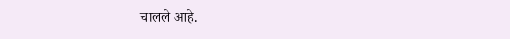चालले आहे.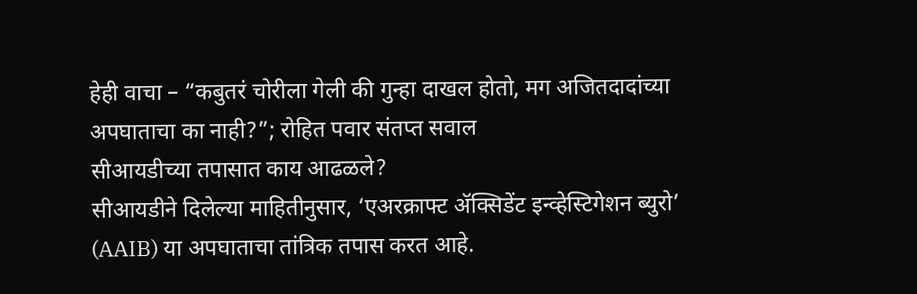हेही वाचा – “कबुतरं चोरीला गेली की गुन्हा दाखल होतो, मग अजितदादांच्या अपघाताचा का नाही?”; रोहित पवार संतप्त सवाल
सीआयडीच्या तपासात काय आढळले?
सीआयडीने दिलेल्या माहितीनुसार, ‘एअरक्राफ्ट ॲक्सिडेंट इन्व्हेस्टिगेशन ब्युरो’ (AAIB) या अपघाताचा तांत्रिक तपास करत आहे.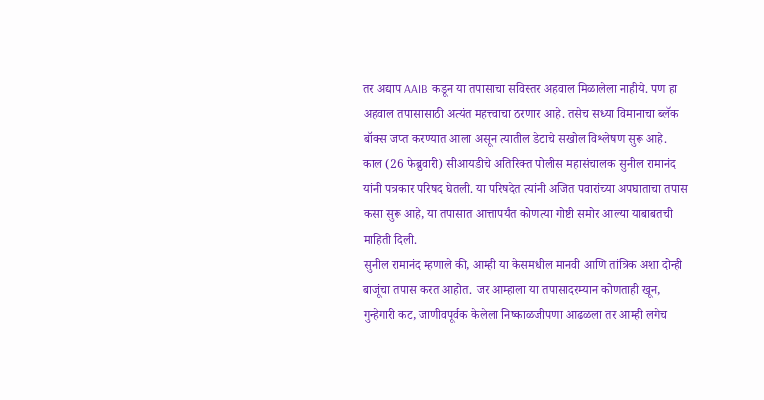तर अद्याप AAIB कडून या तपासाचा सविस्तर अहवाल मिळालेला नाहीये. पण हा अहवाल तपासासाठी अत्यंत महत्त्वाचा ठरणार आहे. तसेच सध्या विमानाचा ब्लॅक बॉक्स जप्त करण्यात आला असून त्यातील डेटाचे सखोल विश्लेषण सुरू आहे.
काल (26 फेब्रुवारी) सीआयडीचे अतिरिक्त पोलीस महासंचालक सुनील रामानंद यांनी पत्रकार परिषद घेतली. या परिषदेत त्यांनी अजित पवारांच्या अपघाताचा तपास कसा सुरू आहे, या तपासात आत्तापर्यंत कोणत्या गोष्टी समोर आल्या याबाबतची माहिती दिली.
सुनील रामानंद म्हणाले की, आम्ही या केसमधील मानवी आणि तांत्रिक अशा दोन्ही बाजूंचा तपास करत आहोत. जर आम्हाला या तपासादरम्यान कोणताही खून, गुन्हेगारी कट, जाणीवपूर्वक केलेला निष्काळजीपणा आढळला तर आम्ही लगेच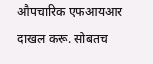औपचारिक एफआयआर दाखल करू. सोबतच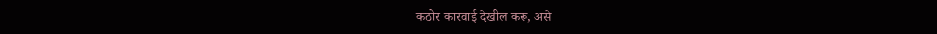कठोर कारवाई देखील करू, असे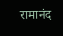रामानंद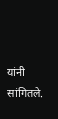यांनी सांगितले.